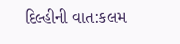દિલ્હીની વાત:કલમ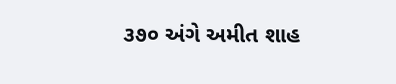૩૭૦ અંગે અમીત શાહ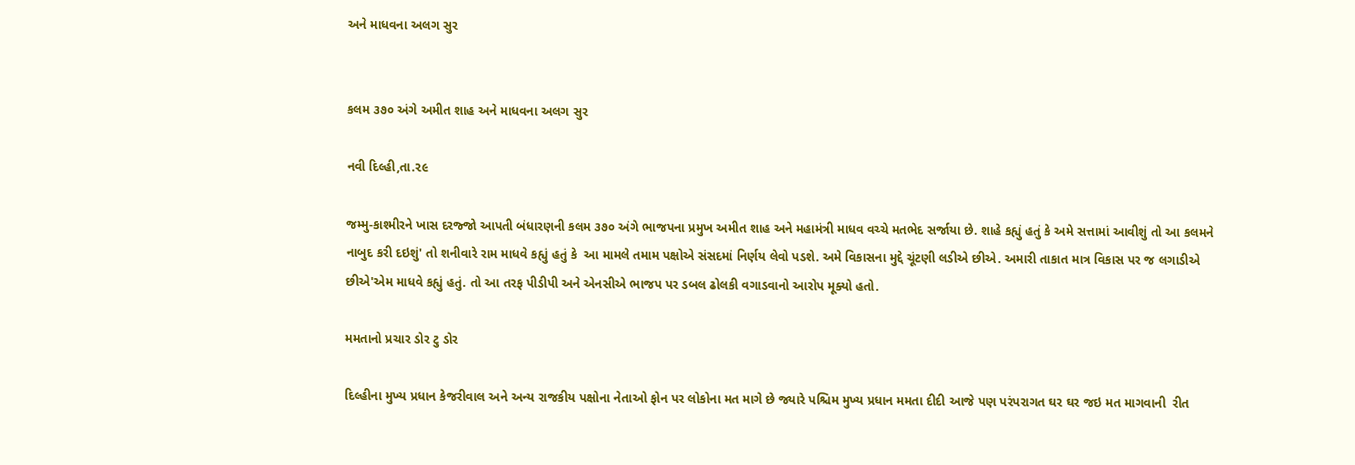અને માધવના અલગ સુર


કલમ ૩૭૦ અંગે અમીત શાહ અને માધવના અલગ સુર

નવી દિલ્હી,તા.૨૯

જમ્મુ-કાશ્મીરને ખાસ દરજ્જો આપતી બંધારણની કલમ ૩૭૦ અંગે ભાજપના પ્રમુખ અમીત શાહ અને મહામંત્રી માધવ વચ્ચે મતભેદ સર્જાયા છે. શાહે કહ્યું હતું કે અમે સત્તામાં આવીશું તો આ કલમને નાબુદ કરી દઇશું' તો શનીવારે રામ માધવે કહ્યું હતું કે  આ મામલે તમામ પક્ષોએ સંસદમાં નિર્ણય લેવો પડશે. અમે વિકાસના મુદ્દે ચૂંટણી લડીએ છીએ. અમારી તાકાત માત્ર વિકાસ પર જ લગાડીએ છીએ'એમ માધવે કહ્યું હતું. તો આ તરફ પીડીપી અને એનસીએ ભાજપ પર ડબલ ઢોલકી વગાડવાનો આરોપ મૂક્યો હતો.

મમતાનો પ્રચાર ડોર ટુ ડોર

દિલ્હીના મુખ્ય પ્રધાન કેજરીવાલ અને અન્ય રાજકીય પક્ષોના નેતાઓ ફોન પર લોકોના મત માગે છે જ્યારે પશ્ચિમ મુખ્ય પ્રધાન મમતા દીદી આજે પણ પરંપરાગત ઘર ઘર જઇ મત માગવાની  રીત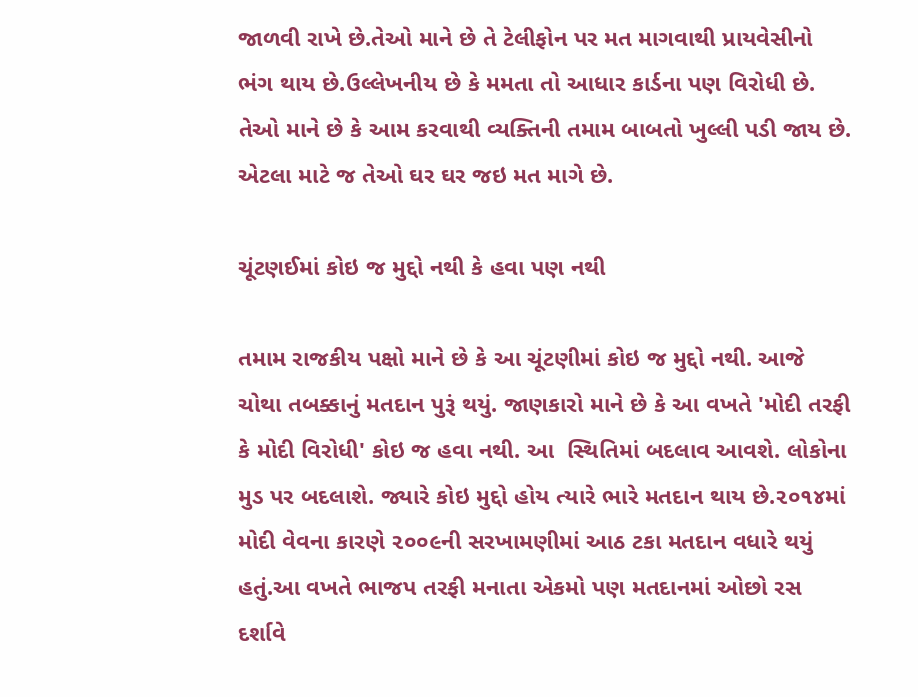જાળવી રાખે છે.તેઓ માને છે તે ટેલીફોન પર મત માગવાથી પ્રાયવેસીનો ભંગ થાય છે.ઉલ્લેખનીય છે કે મમતા તો આધાર કાર્ડના પણ વિરોધી છે. તેઓ માને છે કે આમ કરવાથી વ્યક્તિની તમામ બાબતો ખુલ્લી પડી જાય છે. એટલા માટે જ તેઓ ઘર ઘર જઇ મત માગે છે.

ચૂંટણઈમાં કોઇ જ મુદ્દો નથી કે હવા પણ નથી

તમામ રાજકીય પક્ષો માને છે કે આ ચૂંટણીમાં કોઇ જ મુદ્દો નથી. આજે ચોથા તબક્કાનું મતદાન પુરૂં થયું. જાણકારો માને છે કે આ વખતે 'મોદી તરફી કે મોદી વિરોધી' કોઇ જ હવા નથી. આ  સ્થિતિમાં બદલાવ આવશે. લોકોના મુડ પર બદલાશે. જ્યારે કોઇ મુદ્દો હોય ત્યારે ભારે મતદાન થાય છે.૨૦૧૪માં મોદી વેવના કારણે ૨૦૦૯ની સરખામણીમાં આઠ ટકા મતદાન વધારે થયું હતું.આ વખતે ભાજપ તરફી મનાતા એકમો પણ મતદાનમાં ઓછો રસ દર્શાવે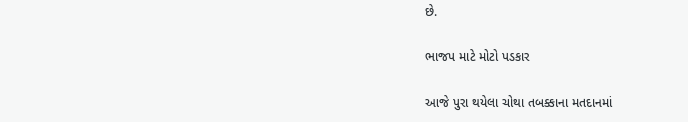છે.

ભાજપ માટે મોટો પડકાર

આજે પુરા થયેલા ચોથા તબક્કાના મતદાનમાં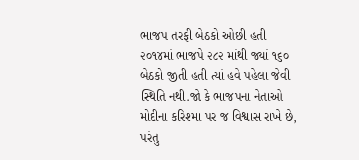ભાજપ તરફી બેઠકો ઓછી હતી ૨૦૧૪માં ભાજપે ૨૮૨ માંથી જ્યાં ૧૬૦ બેઠકો જીતી હતી ત્યાં હવે પહેલા જેવી સ્થિતિ નથી.જો કે ભાજપના નેતાઓ મોદીના કરિશ્મા પર જ વિશ્વાસ રાખે છે, પરંતુ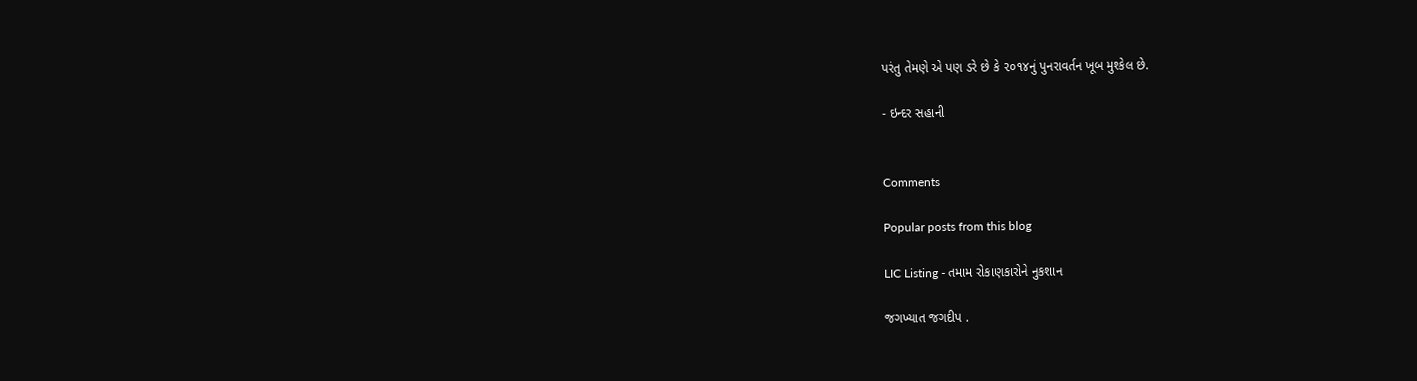પરંતુ તેમણે એ પણ ડરે છે કે ૨૦૧૪નું પુનરાવર્તન ખૂબ મુશ્કેલ છે.

- ઇન્દર સહાની


Comments

Popular posts from this blog

LIC Listing - તમામ રોકાણકારોને નુકશાન

જગખ્યાત જગદીપ .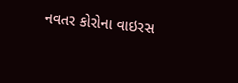નવતર કોરોના વાઇરસ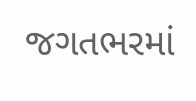જગતભરમાં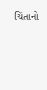ચિંતાનો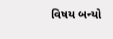વિષય બન્યો